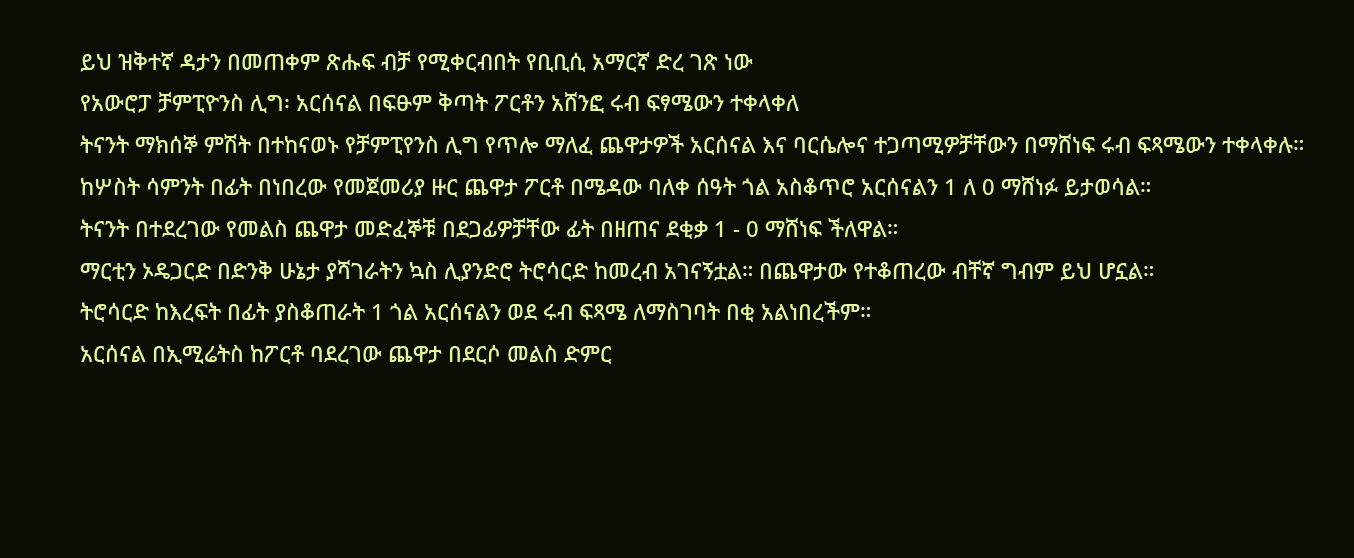ይህ ዝቅተኛ ዳታን በመጠቀም ጽሑፍ ብቻ የሚቀርብበት የቢቢሲ አማርኛ ድረ ገጽ ነው
የአውሮፓ ቻምፒዮንስ ሊግ፡ አርሰናል በፍፁም ቅጣት ፖርቶን አሸንፎ ሩብ ፍፃሜውን ተቀላቀለ
ትናንት ማክሰኞ ምሽት በተከናወኑ የቻምፒየንስ ሊግ የጥሎ ማለፈ ጨዋታዎች አርሰናል እና ባርሴሎና ተጋጣሚዎቻቸውን በማሸነፍ ሩብ ፍጻሜውን ተቀላቀሉ።
ከሦስት ሳምንት በፊት በነበረው የመጀመሪያ ዙር ጨዋታ ፖርቶ በሜዳው ባለቀ ሰዓት ጎል አስቆጥሮ አርሰናልን 1 ለ 0 ማሸነፉ ይታወሳል።
ትናንት በተደረገው የመልስ ጨዋታ መድፈኞቹ በደጋፊዎቻቸው ፊት በዘጠና ደቂቃ 1 - 0 ማሸነፍ ችለዋል።
ማርቲን ኦዴጋርድ በድንቅ ሁኔታ ያሻገራትን ኳስ ሊያንድሮ ትሮሳርድ ከመረብ አገናኝቷል። በጨዋታው የተቆጠረው ብቸኛ ግብም ይህ ሆኗል።
ትሮሳርድ ከእረፍት በፊት ያስቆጠራት 1 ጎል አርሰናልን ወደ ሩብ ፍጻሜ ለማስገባት በቂ አልነበረችም።
አርሰናል በኢሚሬትስ ከፖርቶ ባደረገው ጨዋታ በደርሶ መልስ ድምር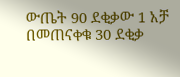ውጤት 90 ደቂቃው 1 አቻ በመጠናቀቁ 30 ደቂቃ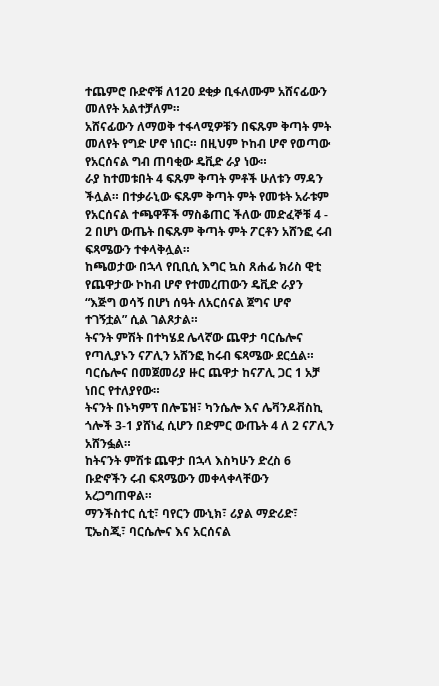ተጨምሮ ቡድኖቹ ለ120 ደቂቃ ቢፋለሙም አሸናፊውን መለየት አልተቻለም።
አሸናፊውን ለማወቅ ተፋላሚዎቹን በፍጹም ቅጣት ምት መለየት የግድ ሆኖ ነበር። በዚህም ኮከብ ሆኖ የወጣው የአርሰናል ግብ ጠባቂው ዴቪድ ራያ ነው።
ራያ ከተመቱበት 4 ፍጹም ቅጣት ምቶች ሁለቱን ማዳን ችሏል። በተቃራኒው ፍጹም ቅጣት ምት የመቱት አራቱም የአርሰናል ተጫዋቾች ማስቆጠር ችለው መድፈኞቹ 4 - 2 በሆነ ውጤት በፍጹም ቅጣት ምት ፖርቶን አሸንፎ ሩብ ፍጻሜውን ተቀላቅሏል።
ከጫወታው በኋላ የቢቢሲ እግር ኳስ ጸሐፊ ክሪስ ዊቲ የጨዋታው ኮከብ ሆኖ የተመረጠውን ዴቪድ ራያን “እጅግ ወሳኝ በሆነ ሰዓት ለአርሰናል ጀግና ሆኖ ተገኝቷል” ሲል ገልጾታል።
ትናንት ምሽት በተካሄደ ሌላኛው ጨዋታ ባርሴሎና የጣሊያኑን ናፖሊን አሸንፎ ከሩብ ፍጻሜው ደርሷል። ባርሴሎና በመጀመሪያ ዙር ጨዋታ ከናፖሊ ጋር 1 አቻ ነበር የተለያየው።
ትናንት በኑካምፕ በሎፔዝ፣ ካንሴሎ እና ሌቫንዶቭስኪ ጎሎች 3-1 ያሸነፈ ሲሆን በድምር ውጤት 4 ለ 2 ናፖሊን አሸንፏል።
ከትናንት ምሽቱ ጨዋታ በኋላ እስካሁን ድረስ 6 ቡድኖችን ሩብ ፍጻሜውን መቀላቀላቸውን አረጋግጠዋል።
ማንችስተር ሲቲ፣ ባየርን ሙኒክ፣ ሪያል ማድሪድ፣ ፒኤስጂ፣ ባርሴሎና እና አርሰናል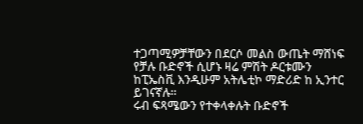ተጋጣሚዎቻቸውን በደርሶ መልስ ውጤት ማሸነፍ የቻሉ ቡድኖች ሲሆኑ ዛሬ ምሽት ዶርቱሙን ከፒኤስቪ እንዲሁም አትሌቲኮ ማድሪድ ከ ኢንተር ይገናኛሉ።
ሩብ ፍጻሜውን የተቀላቀሉት ቡድኖች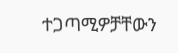ተጋጣሚዎቻቸውን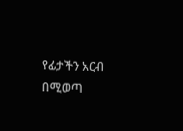የፊታችን አርብ በሚወጣ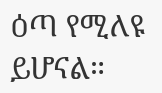ዕጣ የሚለዩ ይሆናል።